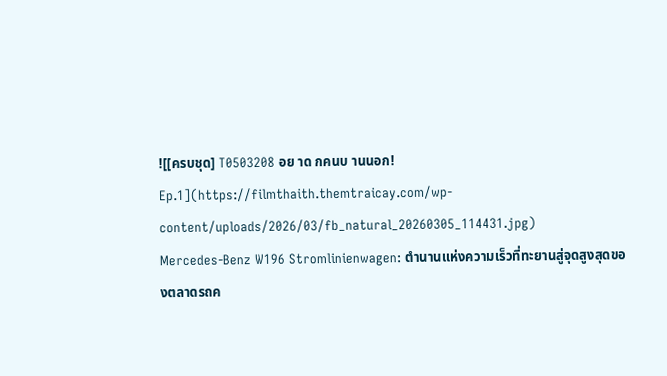![[ครบชุด] T0503208 อย าด กคนบ านนอก! Ep.1](https://filmthaith.themtraicay.com/wp-content/uploads/2026/03/fb_natural_20260305_114431.jpg)
Mercedes-Benz W196 Stromlinienwagen: ตำนานแห่งความเร็วที่ทะยานสู่จุดสูงสุดของตลาดรถค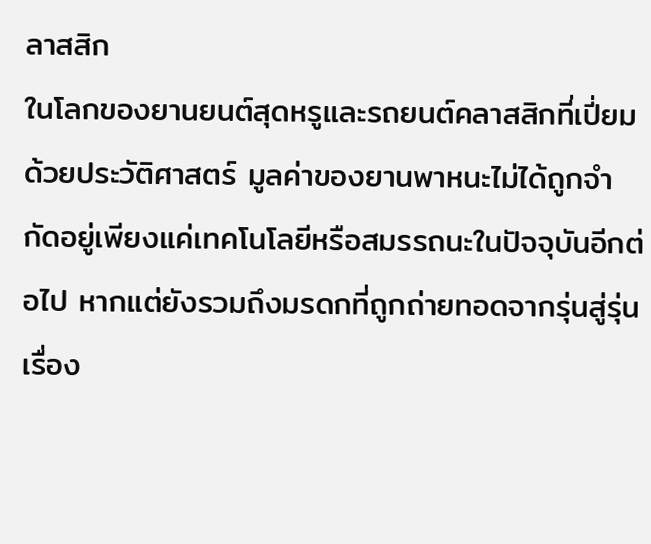ลาสสิก
ในโลกของยานยนต์สุดหรูและรถยนต์คลาสสิกที่เปี่ยมด้วยประวัติศาสตร์ มูลค่าของยานพาหนะไม่ได้ถูกจำกัดอยู่เพียงแค่เทคโนโลยีหรือสมรรถนะในปัจจุบันอีกต่อไป หากแต่ยังรวมถึงมรดกที่ถูกถ่ายทอดจากรุ่นสู่รุ่น เรื่อง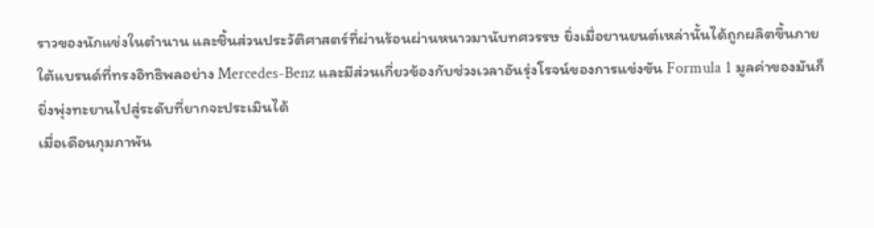ราวของนักแข่งในตำนาน และชิ้นส่วนประวัติศาสตร์ที่ผ่านร้อนผ่านหนาวมานับทศวรรษ ยิ่งเมื่อยานยนต์เหล่านั้นได้ถูกผลิตขึ้นภายใต้แบรนด์ที่ทรงอิทธิพลอย่าง Mercedes-Benz และมีส่วนเกี่ยวข้องกับช่วงเวลาอันรุ่งโรจน์ของการแข่งขัน Formula 1 มูลค่าของมันก็ยิ่งพุ่งทะยานไปสู่ระดับที่ยากจะประเมินได้
เมื่อเดือนกุมภาพัน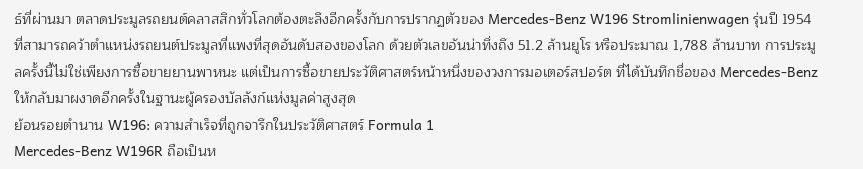ธ์ที่ผ่านมา ตลาดประมูลรถยนต์คลาสสิกทั่วโลกต้องตะลึงอีกครั้งกับการปรากฏตัวของ Mercedes-Benz W196 Stromlinienwagen รุ่นปี 1954 ที่สามารถคว้าตำแหน่งรถยนต์ประมูลที่แพงที่สุดอันดับสองของโลก ด้วยตัวเลขอันน่าทึ่งถึง 51.2 ล้านยูโร หรือประมาณ 1,788 ล้านบาท การประมูลครั้งนี้ไม่ใช่เพียงการซื้อขายยานพาหนะ แต่เป็นการซื้อขายประวัติศาสตร์หน้าหนึ่งของวงการมอเตอร์สปอร์ต ที่ได้บันทึกชื่อของ Mercedes-Benz ให้กลับมาผงาดอีกครั้งในฐานะผู้ครองบัลลังก์แห่งมูลค่าสูงสุด
ย้อนรอยตำนาน W196: ความสำเร็จที่ถูกจารึกในประวัติศาสตร์ Formula 1
Mercedes-Benz W196R ถือเป็นห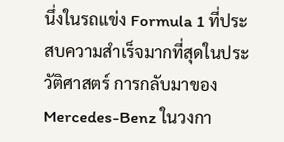นึ่งในรถแข่ง Formula 1 ที่ประสบความสำเร็จมากที่สุดในประวัติศาสตร์ การกลับมาของ Mercedes-Benz ในวงกา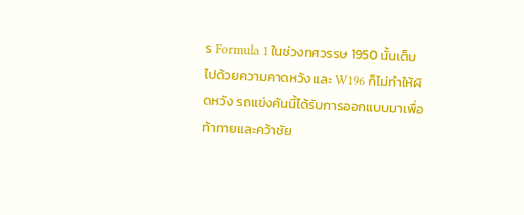ร Formula 1 ในช่วงทศวรรษ 1950 นั้นเต็มไปด้วยความคาดหวัง และ W196 ก็ไม่ทำให้ผิดหวัง รถแข่งคันนี้ได้รับการออกแบบมาเพื่อท้าทายและคว้าชัย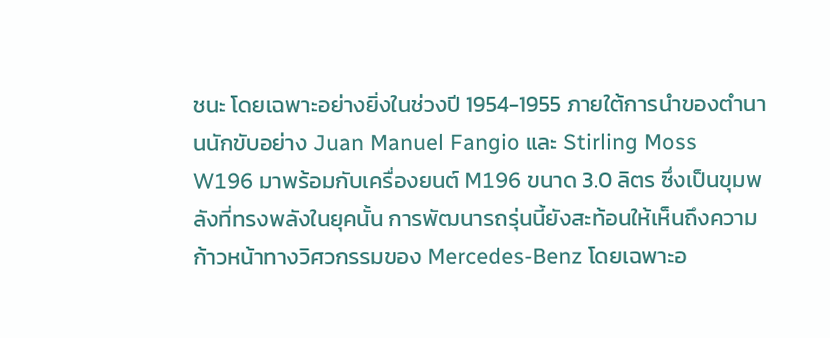ชนะ โดยเฉพาะอย่างยิ่งในช่วงปี 1954-1955 ภายใต้การนำของตำนานนักขับอย่าง Juan Manuel Fangio และ Stirling Moss
W196 มาพร้อมกับเครื่องยนต์ M196 ขนาด 3.0 ลิตร ซึ่งเป็นขุมพลังที่ทรงพลังในยุคนั้น การพัฒนารถรุ่นนี้ยังสะท้อนให้เห็นถึงความก้าวหน้าทางวิศวกรรมของ Mercedes-Benz โดยเฉพาะอ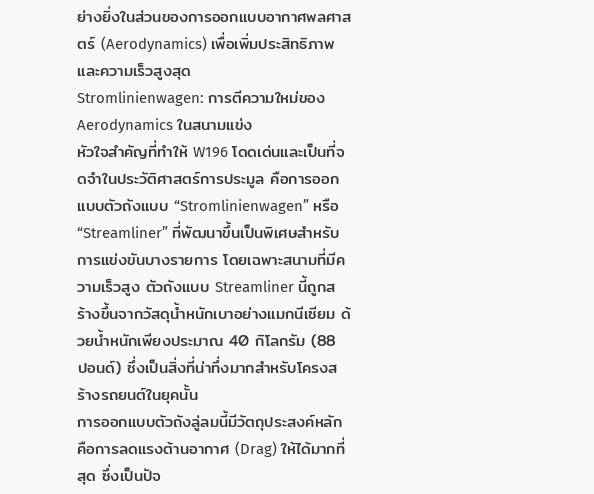ย่างยิ่งในส่วนของการออกแบบอากาศพลศาสตร์ (Aerodynamics) เพื่อเพิ่มประสิทธิภาพและความเร็วสูงสุด
Stromlinienwagen: การตีความใหม่ของ Aerodynamics ในสนามแข่ง
หัวใจสำคัญที่ทำให้ W196 โดดเด่นและเป็นที่จดจำในประวัติศาสตร์การประมูล คือการออกแบบตัวถังแบบ “Stromlinienwagen” หรือ “Streamliner” ที่พัฒนาขึ้นเป็นพิเศษสำหรับการแข่งขันบางรายการ โดยเฉพาะสนามที่มีความเร็วสูง ตัวถังแบบ Streamliner นี้ถูกสร้างขึ้นจากวัสดุน้ำหนักเบาอย่างแมกนีเซียม ด้วยน้ำหนักเพียงประมาณ 40 กิโลกรัม (88 ปอนด์) ซึ่งเป็นสิ่งที่น่าทึ่งมากสำหรับโครงสร้างรถยนต์ในยุคนั้น
การออกแบบตัวถังลู่ลมนี้มีวัตถุประสงค์หลักคือการลดแรงต้านอากาศ (Drag) ให้ได้มากที่สุด ซึ่งเป็นปัจ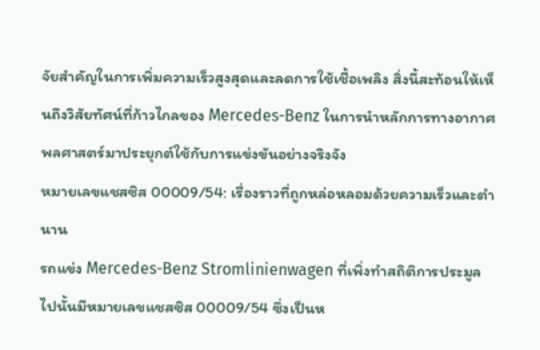จัยสำคัญในการเพิ่มความเร็วสูงสุดและลดการใช้เชื้อเพลิง สิ่งนี้สะท้อนให้เห็นถึงวิสัยทัศน์ที่ก้าวไกลของ Mercedes-Benz ในการนำหลักการทางอากาศพลศาสตร์มาประยุกต์ใช้กับการแข่งขันอย่างจริงจัง
หมายเลขแชสซิส 00009/54: เรื่องราวที่ถูกหล่อหลอมด้วยความเร็วและตำนาน
รถแข่ง Mercedes-Benz Stromlinienwagen ที่เพิ่งทำสถิติการประมูลไปนั้นมีหมายเลขแชสซิส 00009/54 ซึ่งเป็นห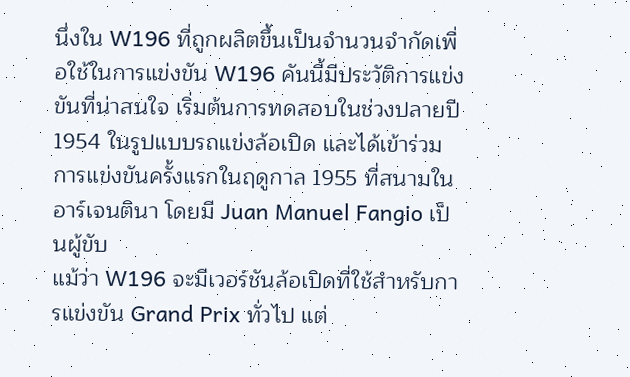นึ่งใน W196 ที่ถูกผลิตขึ้นเป็นจำนวนจำกัดเพื่อใช้ในการแข่งขัน W196 คันนี้มีประวัติการแข่งขันที่น่าสนใจ เริ่มต้นการทดสอบในช่วงปลายปี 1954 ในรูปแบบรถแข่งล้อเปิด และได้เข้าร่วมการแข่งขันครั้งแรกในฤดูกาล 1955 ที่สนามในอาร์เจนตินา โดยมี Juan Manuel Fangio เป็นผู้ขับ
แม้ว่า W196 จะมีเวอร์ชันล้อเปิดที่ใช้สำหรับการแข่งขัน Grand Prix ทั่วไป แต่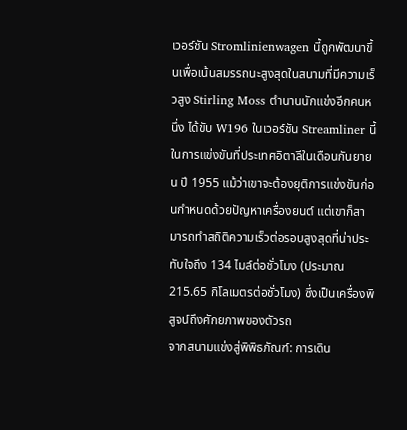เวอร์ชัน Stromlinienwagen นี้ถูกพัฒนาขึ้นเพื่อเน้นสมรรถนะสูงสุดในสนามที่มีความเร็วสูง Stirling Moss ตำนานนักแข่งอีกคนหนึ่ง ได้ขับ W196 ในเวอร์ชัน Streamliner นี้ในการแข่งขันที่ประเทศอิตาลีในเดือนกันยายน ปี 1955 แม้ว่าเขาจะต้องยุติการแข่งขันก่อนกำหนดด้วยปัญหาเครื่องยนต์ แต่เขาก็สามารถทำสถิติความเร็วต่อรอบสูงสุดที่น่าประทับใจถึง 134 ไมล์ต่อชั่วโมง (ประมาณ 215.65 กิโลเมตรต่อชั่วโมง) ซึ่งเป็นเครื่องพิสูจน์ถึงศักยภาพของตัวรถ
จากสนามแข่งสู่พิพิธภัณฑ์: การเดิน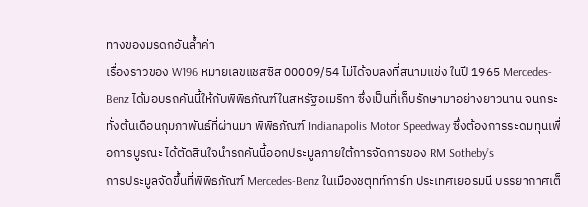ทางของมรดกอันล้ำค่า
เรื่องราวของ W196 หมายเลขแชสซิส 00009/54 ไม่ได้จบลงที่สนามแข่ง ในปี 1965 Mercedes-Benz ได้มอบรถคันนี้ให้กับพิพิธภัณฑ์ในสหรัฐอเมริกา ซึ่งเป็นที่เก็บรักษามาอย่างยาวนาน จนกระทั่งต้นเดือนกุมภาพันธ์ที่ผ่านมา พิพิธภัณฑ์ Indianapolis Motor Speedway ซึ่งต้องการระดมทุนเพื่อการบูรณะ ได้ตัดสินใจนำรถคันนี้ออกประมูลภายใต้การจัดการของ RM Sotheby’s
การประมูลจัดขึ้นที่พิพิธภัณฑ์ Mercedes-Benz ในเมืองชตุทท์การ์ท ประเทศเยอรมนี บรรยากาศเต็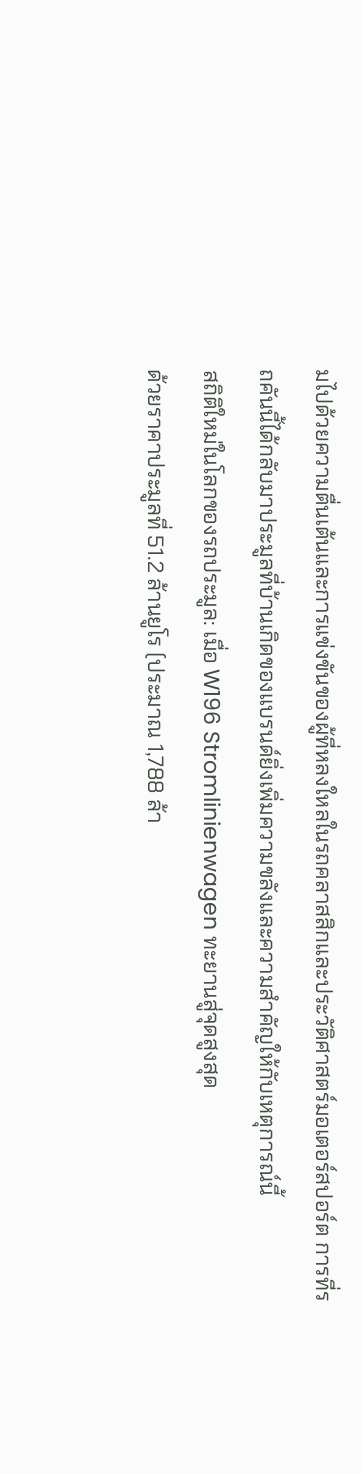มไปด้วยความตื่นเต้นและการแข่งขันของผู้ที่หลงใหลในรถคลาสสิกและประวัติศาสตร์มอเตอร์สปอร์ต การที่รถคันนี้ได้กลับมาประมูลที่บ้านเกิดของแบรนด์ยิ่งเพิ่มความขลังและความสำคัญให้กับเหตุการณ์นี้
สถิติใหม่ในโลกของรถประมูล: เมื่อ W196 Stromlinienwagen ทะยานสู่จุดสูงสุด
ด้วยราคาประมูลที่ 51.2 ล้านยูโร (ประมาณ 1,788 ล้า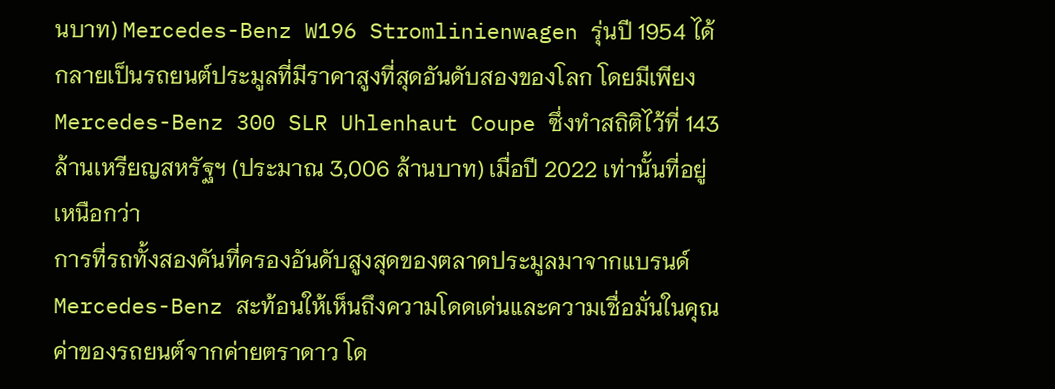นบาท) Mercedes-Benz W196 Stromlinienwagen รุ่นปี 1954 ได้กลายเป็นรถยนต์ประมูลที่มีราคาสูงที่สุดอันดับสองของโลก โดยมีเพียง Mercedes-Benz 300 SLR Uhlenhaut Coupe ซึ่งทำสถิติไว้ที่ 143 ล้านเหรียญสหรัฐฯ (ประมาณ 3,006 ล้านบาท) เมื่อปี 2022 เท่านั้นที่อยู่เหนือกว่า
การที่รถทั้งสองคันที่ครองอันดับสูงสุดของตลาดประมูลมาจากแบรนด์ Mercedes-Benz สะท้อนให้เห็นถึงความโดดเด่นและความเชื่อมั่นในคุณค่าของรถยนต์จากค่ายตราดาว โด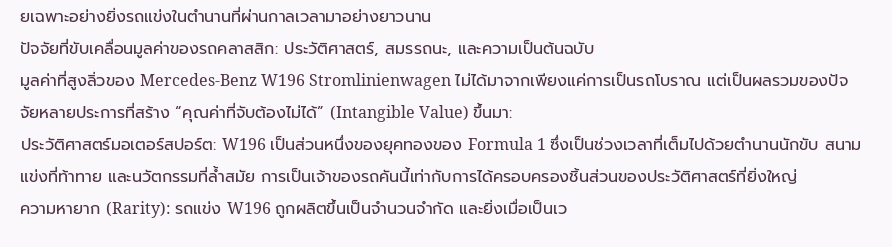ยเฉพาะอย่างยิ่งรถแข่งในตำนานที่ผ่านกาลเวลามาอย่างยาวนาน
ปัจจัยที่ขับเคลื่อนมูลค่าของรถคลาสสิก: ประวัติศาสตร์, สมรรถนะ, และความเป็นต้นฉบับ
มูลค่าที่สูงลิ่วของ Mercedes-Benz W196 Stromlinienwagen ไม่ได้มาจากเพียงแค่การเป็นรถโบราณ แต่เป็นผลรวมของปัจจัยหลายประการที่สร้าง “คุณค่าที่จับต้องไม่ได้” (Intangible Value) ขึ้นมา:
ประวัติศาสตร์มอเตอร์สปอร์ต: W196 เป็นส่วนหนึ่งของยุคทองของ Formula 1 ซึ่งเป็นช่วงเวลาที่เต็มไปด้วยตำนานนักขับ สนามแข่งที่ท้าทาย และนวัตกรรมที่ล้ำสมัย การเป็นเจ้าของรถคันนี้เท่ากับการได้ครอบครองชิ้นส่วนของประวัติศาสตร์ที่ยิ่งใหญ่
ความหายาก (Rarity): รถแข่ง W196 ถูกผลิตขึ้นเป็นจำนวนจำกัด และยิ่งเมื่อเป็นเว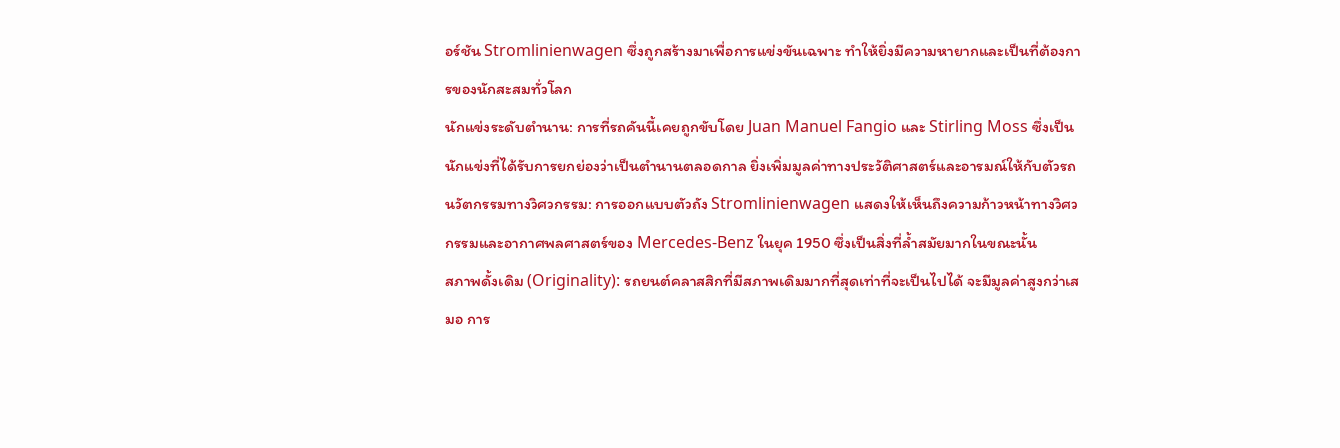อร์ชัน Stromlinienwagen ซึ่งถูกสร้างมาเพื่อการแข่งขันเฉพาะ ทำให้ยิ่งมีความหายากและเป็นที่ต้องการของนักสะสมทั่วโลก
นักแข่งระดับตำนาน: การที่รถคันนี้เคยถูกขับโดย Juan Manuel Fangio และ Stirling Moss ซึ่งเป็นนักแข่งที่ได้รับการยกย่องว่าเป็นตำนานตลอดกาล ยิ่งเพิ่มมูลค่าทางประวัติศาสตร์และอารมณ์ให้กับตัวรถ
นวัตกรรมทางวิศวกรรม: การออกแบบตัวถัง Stromlinienwagen แสดงให้เห็นถึงความก้าวหน้าทางวิศวกรรมและอากาศพลศาสตร์ของ Mercedes-Benz ในยุค 1950 ซึ่งเป็นสิ่งที่ล้ำสมัยมากในขณะนั้น
สภาพดั้งเดิม (Originality): รถยนต์คลาสสิกที่มีสภาพเดิมมากที่สุดเท่าที่จะเป็นไปได้ จะมีมูลค่าสูงกว่าเสมอ การ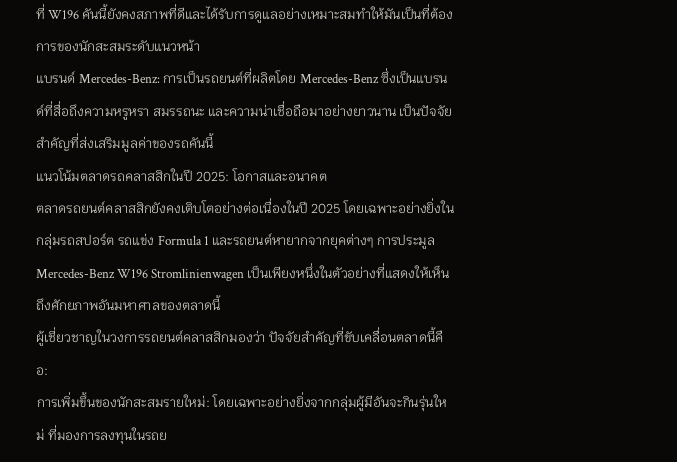ที่ W196 คันนี้ยังคงสภาพที่ดีและได้รับการดูแลอย่างเหมาะสมทำให้มันเป็นที่ต้องการของนักสะสมระดับแนวหน้า
แบรนด์ Mercedes-Benz: การเป็นรถยนต์ที่ผลิตโดย Mercedes-Benz ซึ่งเป็นแบรนด์ที่สื่อถึงความหรูหรา สมรรถนะ และความน่าเชื่อถือมาอย่างยาวนาน เป็นปัจจัยสำคัญที่ส่งเสริมมูลค่าของรถคันนี้
แนวโน้มตลาดรถคลาสสิกในปี 2025: โอกาสและอนาคต
ตลาดรถยนต์คลาสสิกยังคงเติบโตอย่างต่อเนื่องในปี 2025 โดยเฉพาะอย่างยิ่งในกลุ่มรถสปอร์ต รถแข่ง Formula 1 และรถยนต์หายากจากยุคต่างๆ การประมูล Mercedes-Benz W196 Stromlinienwagen เป็นเพียงหนึ่งในตัวอย่างที่แสดงให้เห็นถึงศักยภาพอันมหาศาลของตลาดนี้
ผู้เชี่ยวชาญในวงการรถยนต์คลาสสิกมองว่า ปัจจัยสำคัญที่ขับเคลื่อนตลาดนี้คือ:
การเพิ่มขึ้นของนักสะสมรายใหม่: โดยเฉพาะอย่างยิ่งจากกลุ่มผู้มีอันจะกินรุ่นใหม่ ที่มองการลงทุนในรถย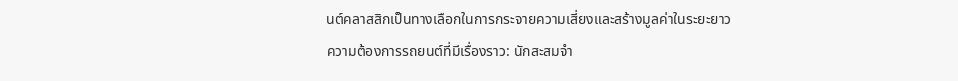นต์คลาสสิกเป็นทางเลือกในการกระจายความเสี่ยงและสร้างมูลค่าในระยะยาว
ความต้องการรถยนต์ที่มีเรื่องราว: นักสะสมจำ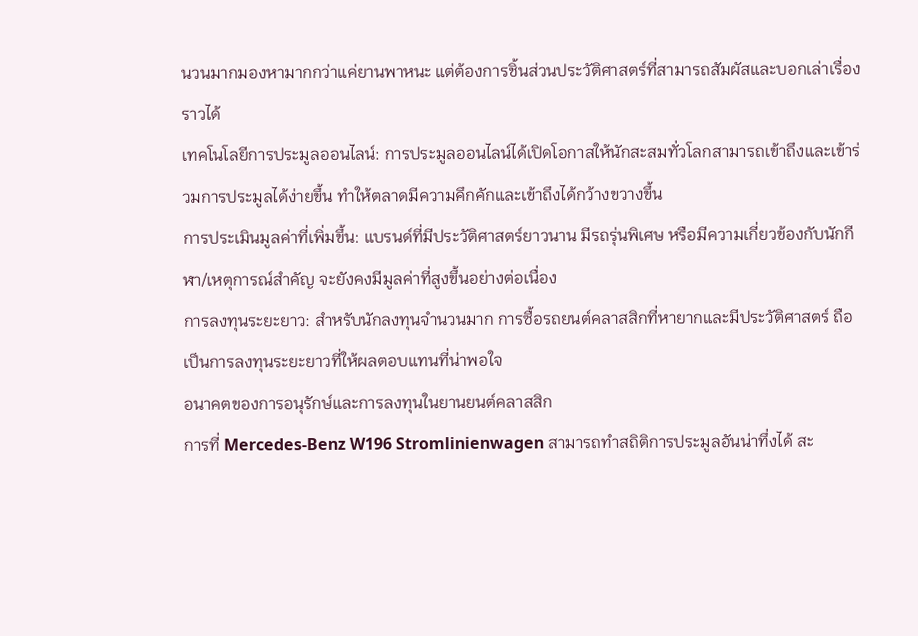นวนมากมองหามากกว่าแค่ยานพาหนะ แต่ต้องการชิ้นส่วนประวัติศาสตร์ที่สามารถสัมผัสและบอกเล่าเรื่องราวได้
เทคโนโลยีการประมูลออนไลน์: การประมูลออนไลน์ได้เปิดโอกาสให้นักสะสมทั่วโลกสามารถเข้าถึงและเข้าร่วมการประมูลได้ง่ายขึ้น ทำให้ตลาดมีความคึกคักและเข้าถึงได้กว้างขวางขึ้น
การประเมินมูลค่าที่เพิ่มขึ้น: แบรนด์ที่มีประวัติศาสตร์ยาวนาน มีรถรุ่นพิเศษ หรือมีความเกี่ยวข้องกับนักกีฬา/เหตุการณ์สำคัญ จะยังคงมีมูลค่าที่สูงขึ้นอย่างต่อเนื่อง
การลงทุนระยะยาว: สำหรับนักลงทุนจำนวนมาก การซื้อรถยนต์คลาสสิกที่หายากและมีประวัติศาสตร์ ถือเป็นการลงทุนระยะยาวที่ให้ผลตอบแทนที่น่าพอใจ
อนาคตของการอนุรักษ์และการลงทุนในยานยนต์คลาสสิก
การที่ Mercedes-Benz W196 Stromlinienwagen สามารถทำสถิติการประมูลอันน่าทึ่งได้ สะ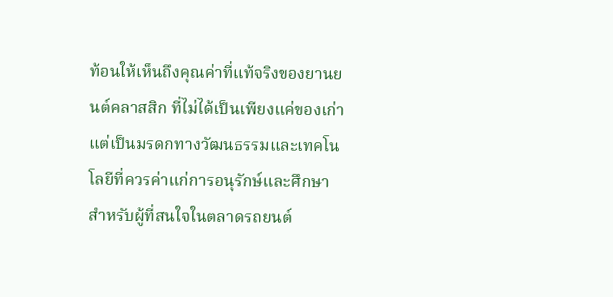ท้อนให้เห็นถึงคุณค่าที่แท้จริงของยานยนต์คลาสสิก ที่ไม่ได้เป็นเพียงแค่ของเก่า แต่เป็นมรดกทางวัฒนธรรมและเทคโนโลยีที่ควรค่าแก่การอนุรักษ์และศึกษา
สำหรับผู้ที่สนใจในตลาดรถยนต์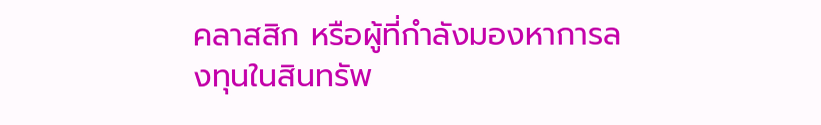คลาสสิก หรือผู้ที่กำลังมองหาการลงทุนในสินทรัพ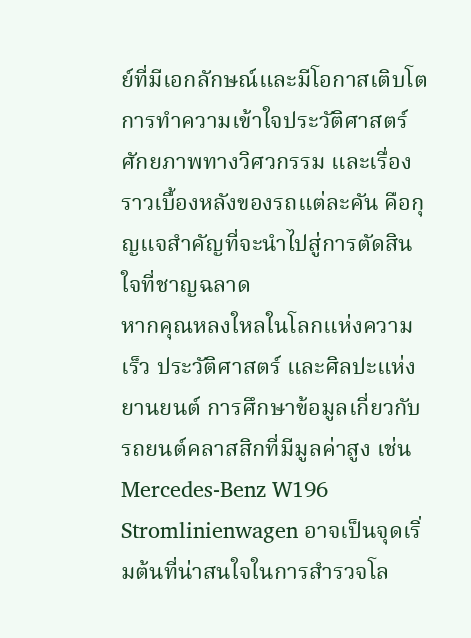ย์ที่มีเอกลักษณ์และมีโอกาสเติบโต การทำความเข้าใจประวัติศาสตร์ ศักยภาพทางวิศวกรรม และเรื่องราวเบื้องหลังของรถแต่ละคัน คือกุญแจสำคัญที่จะนำไปสู่การตัดสินใจที่ชาญฉลาด
หากคุณหลงใหลในโลกแห่งความเร็ว ประวัติศาสตร์ และศิลปะแห่งยานยนต์ การศึกษาข้อมูลเกี่ยวกับรถยนต์คลาสสิกที่มีมูลค่าสูง เช่น Mercedes-Benz W196 Stromlinienwagen อาจเป็นจุดเริ่มต้นที่น่าสนใจในการสำรวจโล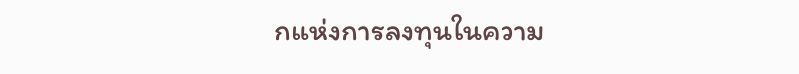กแห่งการลงทุนในความ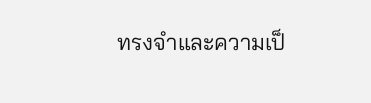ทรงจำและความเป็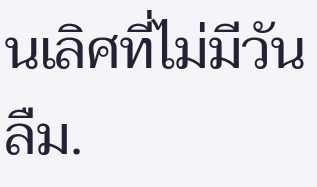นเลิศที่ไม่มีวันลืม.